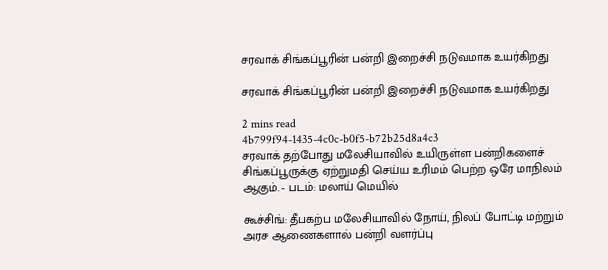சரவாக் சிங்கப்பூரின் பன்றி இறைச்சி நடுவமாக உயர்கிறது

சரவாக் சிங்கப்பூரின் பன்றி இறைச்சி நடுவமாக உயர்கிறது

2 mins read
4b799f94-1435-4c0c-b0f5-b72b25d8a4c3
சரவாக் தற்போது மலேசியாவில் உயிருள்ள பன்றிகளைச் சிங்கப்பூருக்கு ஏற்றுமதி செய்ய உரிமம் பெற்ற ஒரே மாநிலம் ஆகும். - படம்: மலாய் மெயில்

கூச்சிங்: தீபகற்ப மலேசியாவில் நோய், நிலப் போட்டி மற்றும் அரச ஆணைகளால் பன்றி வளர்ப்பு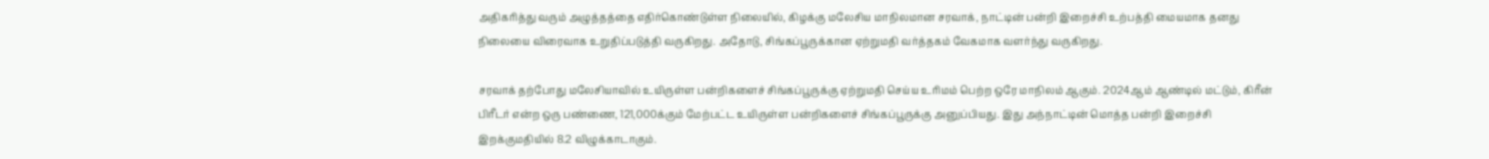அதிகரித்து வரும் அழுத்தத்தை எதிர்கொண்டுள்ள நிலையில், கிழக்கு மலேசிய மாநிலமான சரவாக், நாட்டின் பன்றி இறைச்சி உற்பத்தி மையமாக தனது நிலையை விரைவாக உறுதிப்படுத்தி வருகிறது. அதோடு, சிங்கப்பூருக்கான ஏற்றுமதி வர்த்தகம் வேகமாக வளர்ந்து வருகிறது.

சரவாக் தற்போது மலேசியாவில் உயிருள்ள பன்றிகளைச் சிங்கப்பூருக்கு ஏற்றுமதி செய்ய உரிமம் பெற்ற ஒரே மாநிலம் ஆகும். 2024ஆம் ஆண்டில் மட்டும், கிரீன் பிரீடர் என்ற ஒரு பண்ணை, 121,000க்கும் மேற்பட்ட உயிருள்ள பன்றிகளைச் சிங்கப்பூருக்கு அனுப்பியது. இது அந்நாட்டின் மொத்த பன்றி இறைச்சி இறக்குமதியில் 8.2 விழுக்காடாகும்.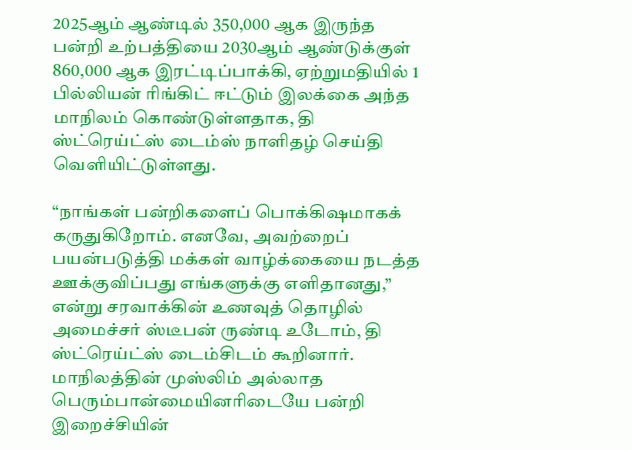2025ஆம் ஆண்டில் 350,000 ஆக இருந்த பன்றி உற்பத்தியை 2030ஆம் ஆண்டுக்குள் 860,000 ஆக இரட்டிப்பாக்கி, ஏற்றுமதியில் 1 பில்லியன் ரிங்கிட் ஈட்டும் இலக்கை அந்த மாநிலம் கொண்டுள்ளதாக, தி ஸ்ட்ரெய்ட்ஸ் டைம்ஸ் நாளிதழ் செய்தி வெளியிட்டுள்ளது.

“நாங்கள் பன்றிகளைப் பொக்கிஷமாகக் கருதுகிறோம். எனவே, அவற்றைப் பயன்படுத்தி மக்கள் வாழ்க்கையை நடத்த ஊக்குவிப்பது எங்களுக்கு எளிதானது,” என்று சரவாக்கின் உணவுத் தொழில் அமைச்சர் ஸ்டீபன் ருண்டி உடோம், தி ஸ்ட்ரெய்ட்ஸ் டைம்சிடம் கூறினார். மாநிலத்தின் முஸ்லிம் அல்லாத பெரும்பான்மையினரிடையே பன்றி இறைச்சியின்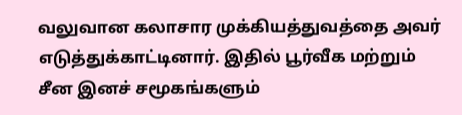வலுவான கலாசார முக்கியத்துவத்தை அவர் எடுத்துக்காட்டினார். இதில் பூர்வீக மற்றும் சீன இனச் சமூகங்களும்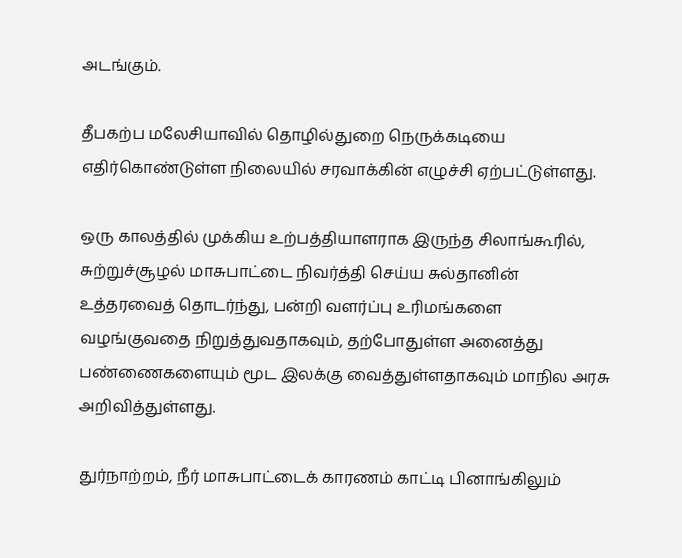அடங்கும்.

தீபகற்ப மலேசியாவில் தொழில்துறை நெருக்கடியை எதிர்கொண்டுள்ள நிலையில் சரவாக்கின் எழுச்சி ஏற்பட்டுள்ளது.

ஒரு காலத்தில் முக்கிய உற்பத்தியாளராக இருந்த சிலாங்கூரில், சுற்றுச்சூழல் மாசுபாட்டை நிவர்த்தி செய்ய சுல்தானின் உத்தரவைத் தொடர்ந்து, பன்றி வளர்ப்பு உரிமங்களை வழங்குவதை நிறுத்துவதாகவும், தற்போதுள்ள அனைத்து பண்ணைகளையும் மூட இலக்கு வைத்துள்ளதாகவும் மாநில அரசு அறிவித்துள்ளது.

துர்நாற்றம், நீர் மாசுபாட்டைக் காரணம் காட்டி பினாங்கிலும்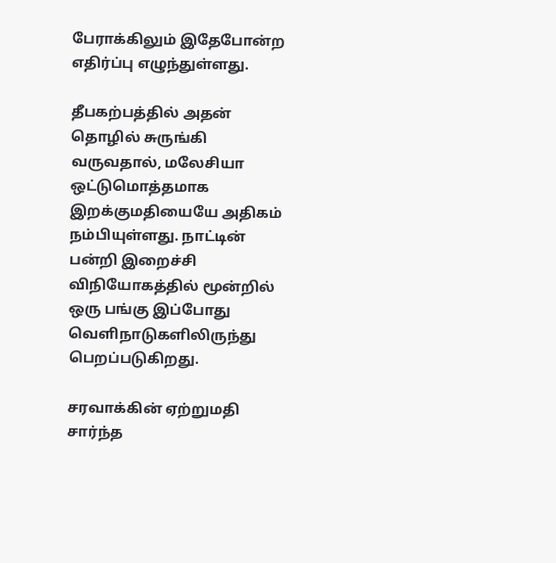பேராக்கிலும் இதேபோன்ற எதிர்ப்பு எழுந்துள்ளது.

தீபகற்பத்தில் அதன் தொழில் சுருங்கி வருவதால், மலேசியா ஒட்டுமொத்தமாக இறக்குமதியையே அதிகம் நம்பியுள்ளது. நாட்டின் பன்றி இறைச்சி விநியோகத்தில் மூன்றில் ஒரு பங்கு இப்போது வெளிநாடுகளிலிருந்து பெறப்படுகிறது.

சரவாக்கின் ஏற்றுமதி சார்ந்த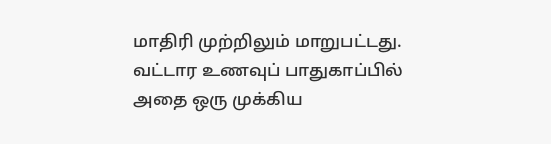மாதிரி முற்றிலும் மாறுபட்டது. வட்டார உணவுப் பாதுகாப்பில் அதை ஒரு முக்கிய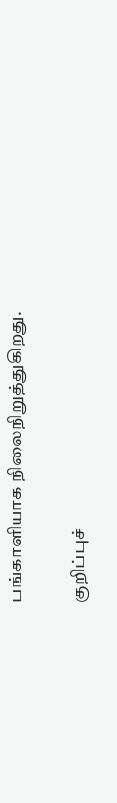பங்காளியாக நிலைநிறுத்துகிறது.

குறிப்புச்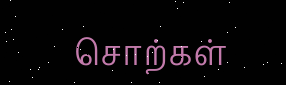சொற்கள்